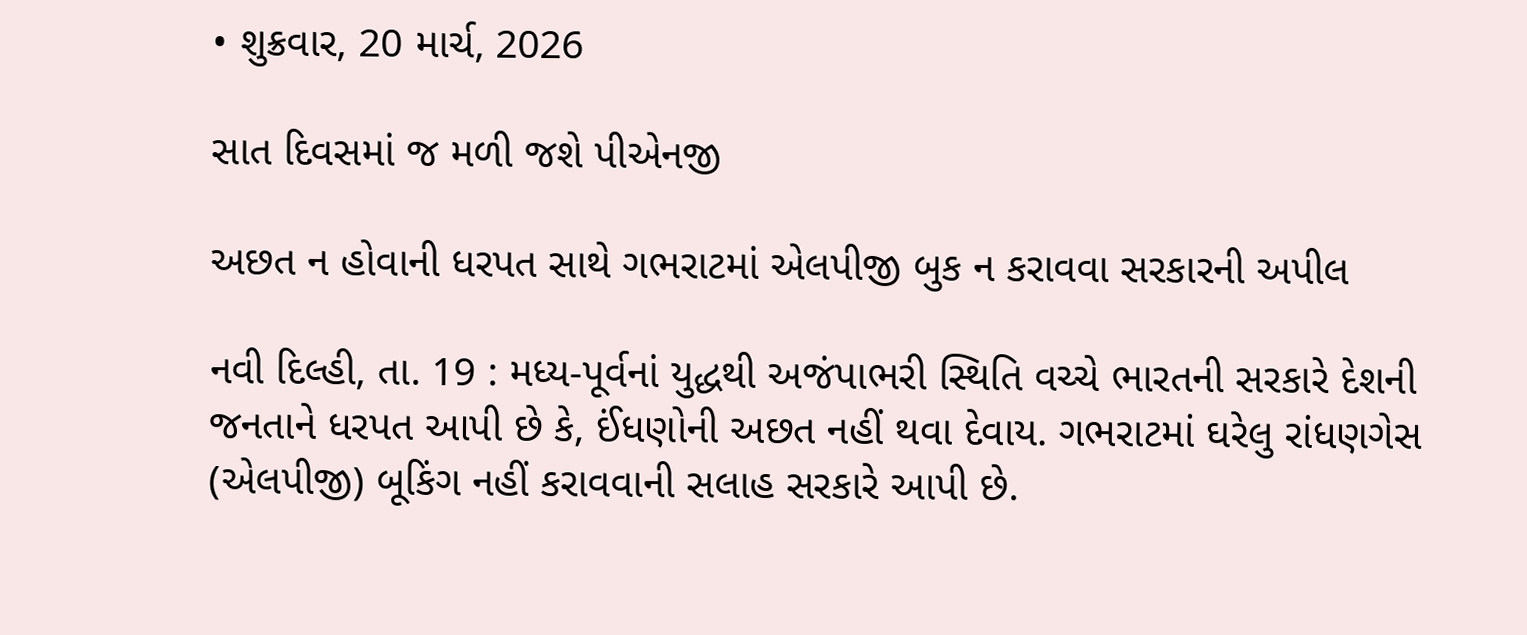• શુક્રવાર, 20 માર્ચ, 2026

સાત દિવસમાં જ મળી જશે પીએનજી

અછત ન હોવાની ધરપત સાથે ગભરાટમાં એલપીજી બુક ન કરાવવા સરકારની અપીલ

નવી દિલ્હી, તા. 19 : મધ્ય-પૂર્વનાં યુદ્ધથી અજંપાભરી સ્થિતિ વચ્ચે ભારતની સરકારે દેશની જનતાને ધરપત આપી છે કે, ઈંધણોની અછત નહીં થવા દેવાય. ગભરાટમાં ઘરેલુ રાંધણગેસ (એલપીજી) બૂકિંગ નહીં કરાવવાની સલાહ સરકારે આપી છે.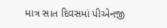માત્ર સાત દિવસમાં પીએનજી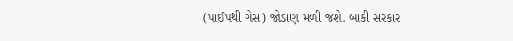(પાઈપથી ગેસ) જોડાણ મળી જશે. બાકી સરકાર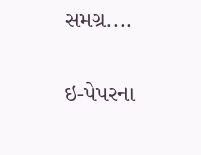સમગ્ર....

ઇ-પેપરના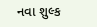નવા શુલ્ક